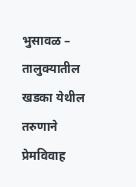भुसावळ – तालुक्यातील खडका येथील तरुणाने प्रेमविवाह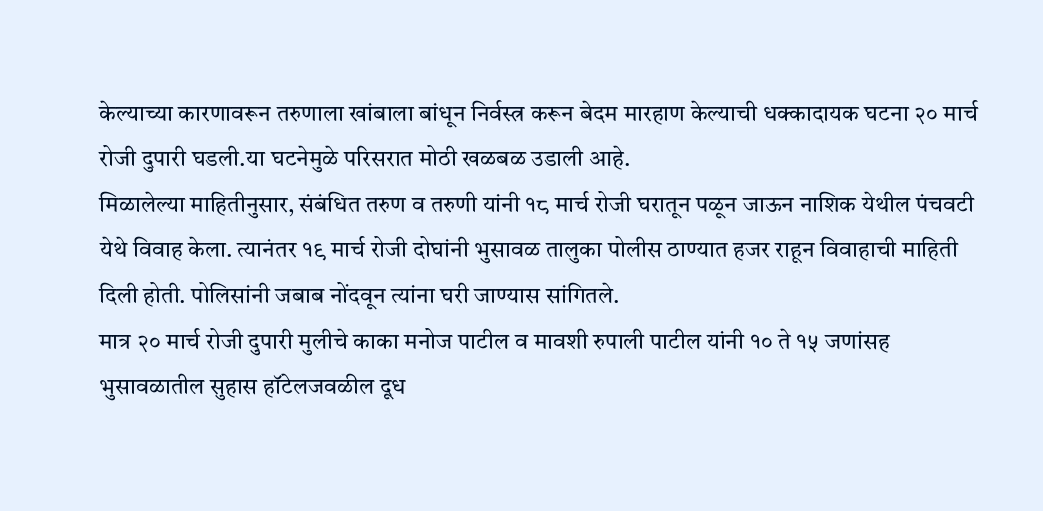केल्याच्या कारणावरून तरुणाला खांबाला बांधून निर्वस्त्र करून बेदम मारहाण केल्याची धक्कादायक घटना २० मार्च रोजी दुपारी घडली.या घटनेमुळे परिसरात मोठी खळबळ उडाली आहे.
मिळालेल्या माहितीनुसार, संबंधित तरुण व तरुणी यांनी १८ मार्च रोजी घरातून पळून जाऊन नाशिक येथील पंचवटी येथे विवाह केला. त्यानंतर १९ मार्च रोजी दोघांनी भुसावळ तालुका पोलीस ठाण्यात हजर राहून विवाहाची माहिती दिली होती. पोलिसांनी जबाब नोंदवून त्यांना घरी जाण्यास सांगितले.
मात्र २० मार्च रोजी दुपारी मुलीचे काका मनोज पाटील व मावशी रुपाली पाटील यांनी १० ते १५ जणांसह भुसावळातील सुहास हॉटेलजवळील दूध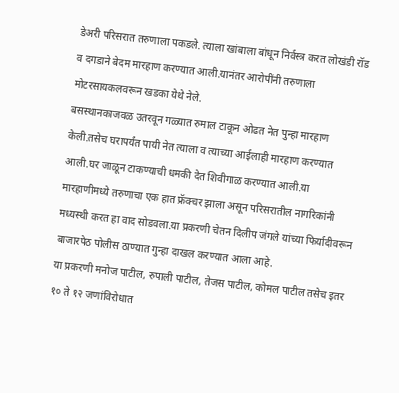डेअरी परिसरात तरुणाला पकडले. त्याला खांबाला बांधून निर्वस्त्र करत लोखंडी रॉड व दगडाने बेदम मारहाण करण्यात आली.यानंतर आरोपींनी तरुणाला मोटरसायकलवरून खडका येथे नेले.
बसस्थानकाजवळ उतरवून गळ्यात रुमाल टाकून ओढत नेत पुन्हा मारहाण केली.तसेच घरापर्यंत पायी नेत त्याला व त्याच्या आईलाही मारहाण करण्यात आली.घर जाळून टाकण्याची धमकी देत शिवीगाळ करण्यात आली.या मारहाणीमध्ये तरुणाचा एक हात फ्रॅक्चर झाला असून परिसरातील नागरिकांनी मध्यस्थी करत हा वाद सोडवला.या प्रकरणी चेतन दिलीप जंगले यांच्या फिर्यादीवरून बाजारपेठ पोलीस ठाण्यात गुन्हा दाखल करण्यात आला आहे.
या प्रकरणी मनोज पाटील, रुपाली पाटील, तेजस पाटील, कोमल पाटील तसेच इतर १० ते १२ जणांविरोधात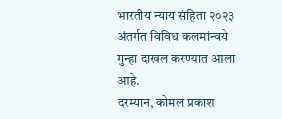भारतीय न्याय संहिता २०२३ अंतर्गत विविध कलमांन्वये गुन्हा दाखल करण्यात आला आहे.
दरम्यान, कोमल प्रकाश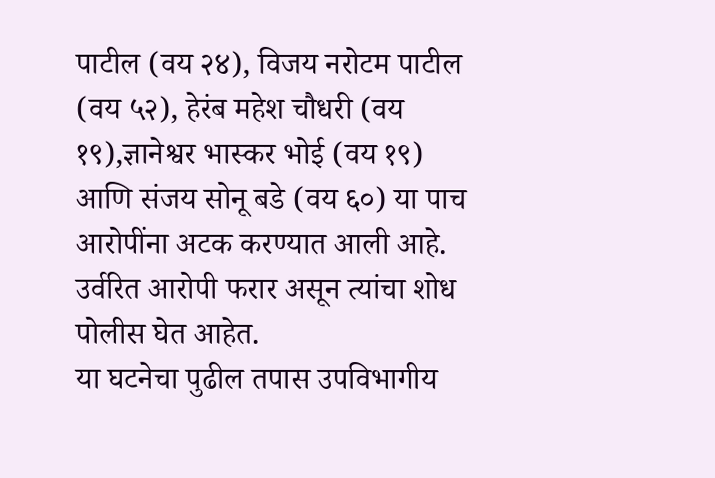पाटील (वय २४), विजय नरोटम पाटील (वय ५२), हेरंब महेश चौधरी (वय १९),ज्ञानेश्वर भास्कर भोई (वय १९) आणि संजय सोनू बडे (वय ६०) या पाच आरोपींना अटक करण्यात आली आहे. उर्वरित आरोपी फरार असून त्यांचा शोध पोलीस घेत आहेत.
या घटनेचा पुढील तपास उपविभागीय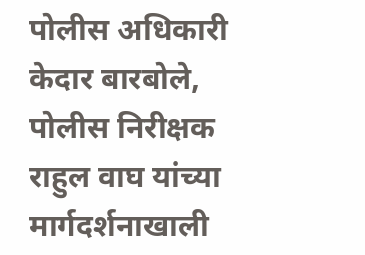पोलीस अधिकारी केदार बारबोले, पोलीस निरीक्षक राहुल वाघ यांच्या मार्गदर्शनाखाली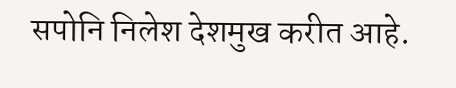सपोनि निलेश देशमुख करीत आहे.